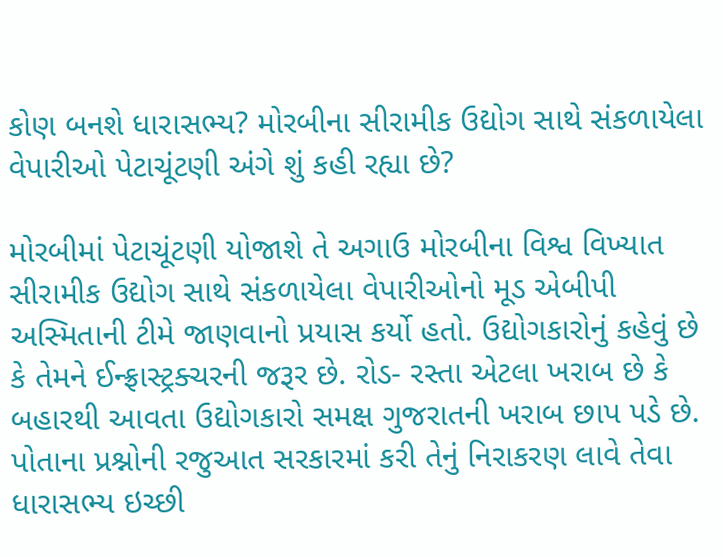કોણ બનશે ધારાસભ્ય? મોરબીના સીરામીક ઉદ્યોગ સાથે સંકળાયેલા વેપારીઓ પેટાચૂંટણી અંગે શું કહી રહ્યા છે?

મોરબીમાં પેટાચૂંટણી યોજાશે તે અગાઉ મોરબીના વિશ્વ વિખ્યાત સીરામીક ઉદ્યોગ સાથે સંકળાયેલા વેપારીઓનો મૂડ એબીપી અસ્મિતાની ટીમે જાણવાનો પ્રયાસ કર્યો હતો. ઉદ્યોગકારોનું કહેવું છે કે તેમને ઈન્ફ્રાસ્ટ્રક્ચરની જરૂર છે. રોડ- રસ્તા એટલા ખરાબ છે કે બહારથી આવતા ઉદ્યોગકારો સમક્ષ ગુજરાતની ખરાબ છાપ પડે છે. પોતાના પ્રશ્નોની રજુઆત સરકારમાં કરી તેનું નિરાકરણ લાવે તેવા ધારાસભ્ય ઇચ્છી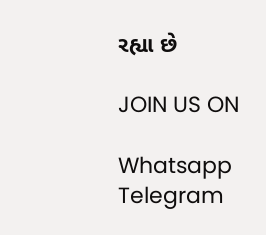રહ્યા છે

JOIN US ON

Whatsapp
Telegram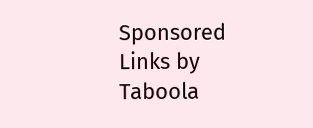Sponsored Links by Taboola